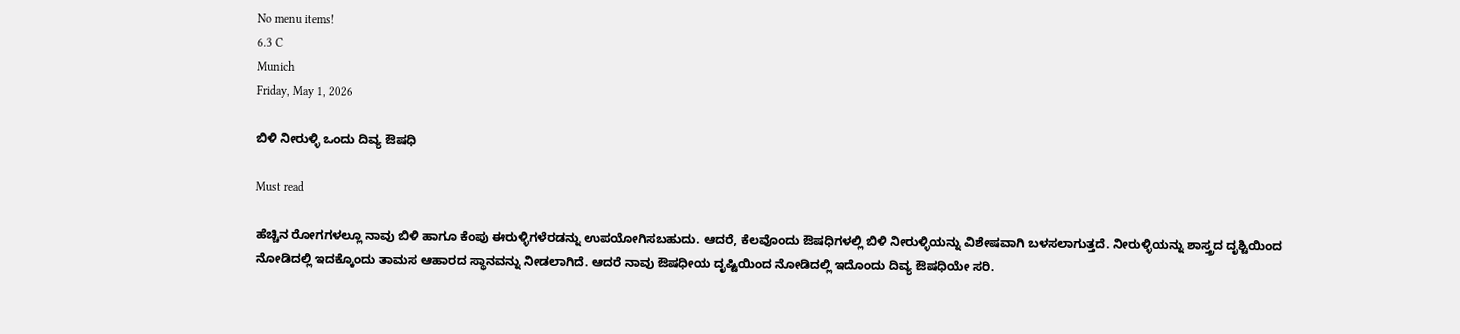No menu items!
6.3 C
Munich
Friday, May 1, 2026

ಬಿಳಿ ನೀರುಳ್ಳಿ ಒಂದು ದಿವ್ಯ ಔಷಧಿ

Must read

ಹೆಚ್ಚಿನ ರೋಗಗಳಲ್ಲೂ ನಾವು ಬಿಳಿ ಹಾಗೂ ಕೆಂಪು ಈರುಳ್ಳಿಗಳೆರಡನ್ನು ಉಪಯೋಗಿಸಬಹುದು. ಆದರೆ, ಕೆಲವೊಂದು ಔಷಧಿಗಳಲ್ಲಿ ಬಿಳಿ ನೀರುಳ್ಳಿಯನ್ನು ವಿಶೇಷವಾಗಿ ಬಳಸಲಾಗುತ್ತದೆ. ನೀರುಳ್ಳಿಯನ್ನು ಶಾಸ್ತ್ರದ ದೃಶ್ಟಿಯಿಂದ ನೋಡಿದಲ್ಲಿ ಇದಕ್ಕೊಂದು ತಾಮಸ ಆಹಾರದ ಸ್ಥಾನವನ್ನು ನೀಡಲಾಗಿದೆ. ಆದರೆ ನಾವು ಔಷಧೀಯ ದೃಷ್ಟಿಯಿಂದ ನೋಡಿದಲ್ಲಿ ಇದೊಂದು ದಿವ್ಯ ಔಷಧಿಯೇ ಸರಿ.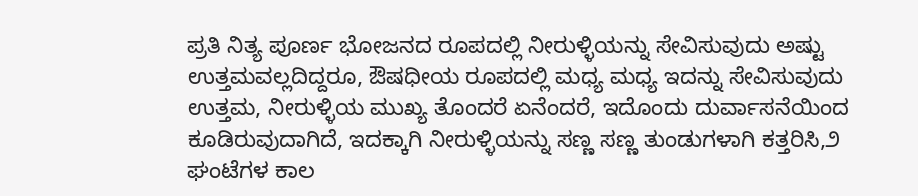ಪ್ರತಿ ನಿತ್ಯ ಪೂರ್ಣ ಭೋಜನದ ರೂಪದಲ್ಲಿ ನೀರುಳ್ಳಿಯನ್ನು ಸೇವಿಸುವುದು ಅಷ್ಟು ಉತ್ತಮವಲ್ಲದಿದ್ದರೂ, ಔಷಧೀಯ ರೂಪದಲ್ಲಿ ಮಧ್ಯ ಮಧ್ಯ ಇದನ್ನು ಸೇವಿಸುವುದು ಉತ್ತಮ, ನೀರುಳ್ಳಿಯ ಮುಖ್ಯ ತೊಂದರೆ ಏನೆಂದರೆ, ಇದೊಂದು ದುರ್ವಾಸನೆಯಿಂದ ಕೂಡಿರುವುದಾಗಿದೆ, ಇದಕ್ಕಾಗಿ ನೀರುಳ್ಳಿಯನ್ನು ಸಣ್ಣ ಸಣ್ಣ ತುಂಡುಗಳಾಗಿ ಕತ್ತರಿಸಿ,೨ ಘಂಟೆಗಳ ಕಾಲ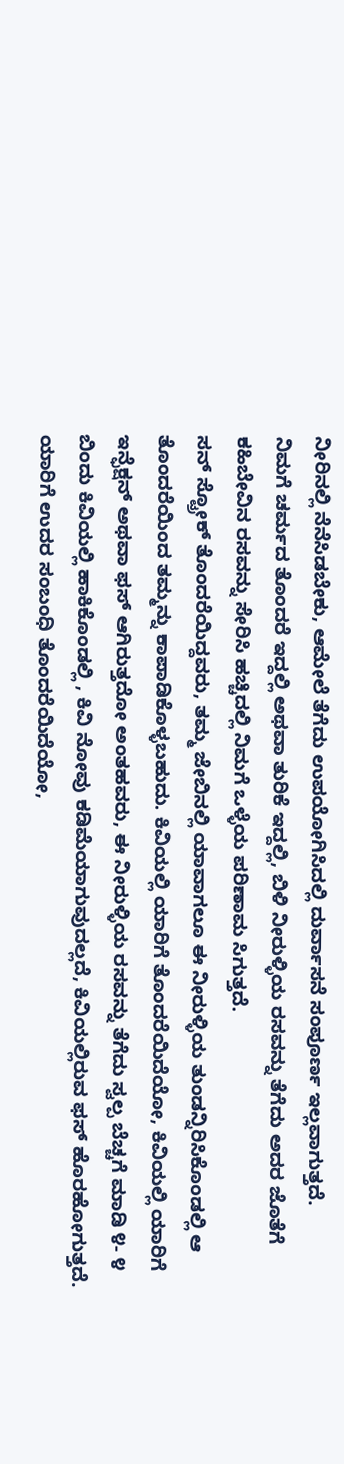ನೀರಿನಲ್ಲಿ ನೆನೆಸಿಡಬೇಕು, ಆಮೇಲೆ ತೆಗೆದು ಉಪಯೋಗಿಸಿದಲ್ಲಿ ದುರ್ವಾಸನೆ ಸಂಪೂರ್ಣ ಇಲ್ಲವಾಗುತ್ತದೆ.
ನಿಮಗೆ ಚರ್ಮದ ತೊಂದರೆ ಇದ್ದಲ್ಲಿ ಅಥವಾ ತುರಿಕೆ ಇದ್ದಲ್ಲಿ, ಬಿಳಿ ನೀರುಳ್ಳಿಯ ರಸವನ್ನು ತೆಗೆದು ಅದರ ಜೊತೆಗೆ ಕಹಿಬೇವಿನ ರಸವನ್ನು ಸೇರಿಸಿ ಹಚ್ಚಿದಲ್ಲಿ ನಿಮಗೆ ಒಳ್ಳೆಯ ಪರಿಣಾಮ ಸಿಗುತ್ತದೆ.
ಸನ್ ಸ್ಟ್ರೋಕ್ ತೊಂದರೆಯಿದ್ದವರು, ತಮ್ಮ ಜೇಬಿನಲ್ಲಿ ಯಾವಾಗಲೂ ಈ ನೀರುಳ್ಳಿಯ ತುಂಡನ್ನಿರಿಸಿಕೊಂಡಲ್ಲಿ ಆ ತೊಂದರೆಯಿಂದ ತಮ್ಮನ್ನು ಕಾಪಾಡಿಕೊಳ್ಳಬಹುದು. ಕಿವಿಯಲ್ಲಿ ಯಾರಿಗೆ ತೊಂದರೆಯಿದೆಯೋ, ಕಿವಿಯಲ್ಲಿ ಯಾರಿಗೆ ಇನ್ಫೆಕ್ಷನ್ ಅಥವಾ ಫಸ್ ಆಗಿರುತ್ತದೋ ಅಂತಹವರು, ಈ ನೀರುಳ್ಳಿಯ ರಸವನ್ನು ತೆಗೆದು ಸ್ವಲ್ಪ ಬೆಚ್ಚಗೆ ಮಾಡಿ ೪- ೪ ಬಿಂದು ಕಿವಿಯಲ್ಲಿ ಹಾಕಿಕೊಂಡಲ್ಲಿ , ಕಿವಿ ನೋವು ಕಡಿಮೆಯಾಗುವುದಲ್ಲದೆ, ಕಿವಿಯಲ್ಲಿರುವ ಫಸ್ ಹೊರಹೋಗುತ್ತದೆ.
ಯಾರಿಗೆ ಉದರ ಸಂಬಂಧಿ ತೊಂದರೆಯಿದೆಯೋ,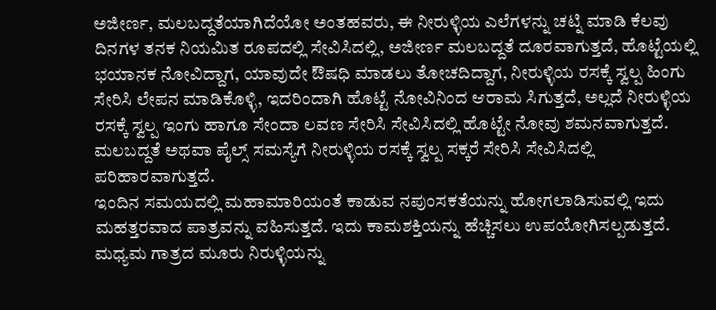ಅಜೀರ್ಣ, ಮಲಬದ್ದತೆಯಾಗಿದೆಯೋ ಅಂತಹವರು, ಈ ನೀರುಳ್ಳಿಯ ಎಲೆಗಳನ್ನು ಚಟ್ನಿ ಮಾಡಿ ಕೆಲವು ದಿನಗಳ ತನಕ ನಿಯಮಿತ ರೂಪದಲ್ಲಿ ಸೇವಿಸಿದಲ್ಲಿ, ಅಜೀರ್ಣ ಮಲಬದ್ದತೆ ದೂರವಾಗುತ್ತದೆ, ಹೊಟ್ಟೆಯಲ್ಲಿ ಭಯಾನಕ ನೋವಿದ್ದಾಗ, ಯಾವುದೇ ಔಷಧಿ ಮಾಡಲು ತೋಚದಿದ್ದಾಗ, ನೀರುಳ್ಳಿಯ ರಸಕ್ಕೆ ಸ್ವಲ್ಪ ಹಿಂಗು ಸೇರಿಸಿ ಲೇಪನ ಮಾಡಿಕೊಳ್ಳಿ, ಇದರಿಂದಾಗಿ ಹೊಟ್ಟೆ ನೋವಿನಿಂದ ಆರಾಮ ಸಿಗುತ್ತದೆ, ಅಲ್ಲದೆ ನೀರುಳ್ಳಿಯ ರಸಕ್ಕೆ ಸ್ವಲ್ಪ ಇಂಗು ಹಾಗೂ ಸೇಂದಾ ಲವಣ ಸೇರಿಸಿ ಸೇವಿಸಿದಲ್ಲಿ ಹೊಟ್ಟೇ ನೋವು ಶಮನವಾಗುತ್ತದೆ. ಮಲಬದ್ದತೆ ಅಥವಾ ಪೈಲ್ಸ್ ಸಮಸ್ಯೆಗೆ ನೀರುಳ್ಳಿಯ ರಸಕ್ಕೆ ಸ್ವಲ್ಪ ಸಕ್ಕರೆ ಸೇರಿಸಿ ಸೇವಿಸಿದಲ್ಲಿ ಪರಿಹಾರವಾಗುತ್ತದೆ.
ಇಂದಿನ ಸಮಯದಲ್ಲಿ ಮಹಾಮಾರಿಯಂತೆ ಕಾಡುವ ನಪುಂಸಕತೆಯನ್ನು ಹೋಗಲಾಡಿಸುವಲ್ಲಿ ಇದು ಮಹತ್ತರವಾದ ಪಾತ್ರವನ್ನು ವಹಿಸುತ್ತದೆ. ಇದು ಕಾಮಶಕ್ತಿಯನ್ನು ಹೆಚ್ಚಿಸಲು ಉಪಯೋಗಿಸಲ್ಪಡುತ್ತದೆ. ಮಧ್ಯಮ ಗಾತ್ರದ ಮೂರು ನಿರುಳ್ಳಿಯನ್ನು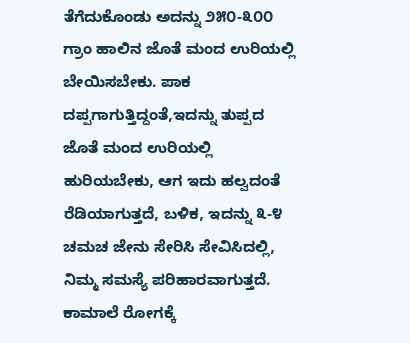ತೆಗೆದುಕೊಂಡು ಅದನ್ನು ೨೫೦-೩೦೦ ಗ್ರಾಂ ಹಾಲಿನ ಜೊತೆ ಮಂದ ಉರಿಯಲ್ಲಿ ಬೇಯಿಸಬೇಕು. ಪಾಕ ದಪ್ಪಗಾಗುತ್ತಿದ್ದಂತೆ,ಇದನ್ನು ತುಪ್ಪದ ಜೊತೆ ಮಂದ ಉರಿಯಲ್ಲಿ ಹುರಿಯಬೇಕು, ಆಗ ಇದು ಹಲ್ವದಂತೆ ರೆಡಿಯಾಗುತ್ತದೆ, ಬಳಿಕ, ಇದನ್ನು ೩-೪ ಚಮಚ ಜೇನು ಸೇರಿಸಿ ಸೇವಿಸಿದಲ್ಲಿ, ನಿಮ್ಮ ಸಮಸ್ಯೆ ಪರಿಹಾರವಾಗುತ್ತದೆ.
ಕಾಮಾಲೆ ರೋಗಕ್ಕೆ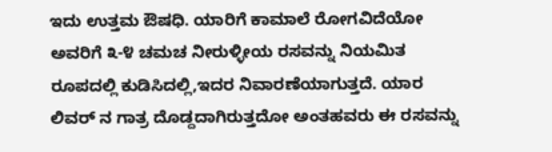ಇದು ಉತ್ತಮ ಔಷಧಿ. ಯಾರಿಗೆ ಕಾಮಾಲೆ ರೋಗವಿದೆಯೋ ಅವರಿಗೆ ೩-೪ ಚಮಚ ನೀರುಳ್ಳೀಯ ರಸವನ್ನು ನಿಯಮಿತ ರೂಪದಲ್ಲಿ ಕುಡಿಸಿದಲ್ಲಿ,ಇದರ ನಿವಾರಣೆಯಾಗುತ್ತದೆ. ಯಾರ ಲಿವರ್ ನ ಗಾತ್ರ ದೊಡ್ದದಾಗಿರುತ್ತದೋ ಅಂತಹವರು ಈ ರಸವನ್ನು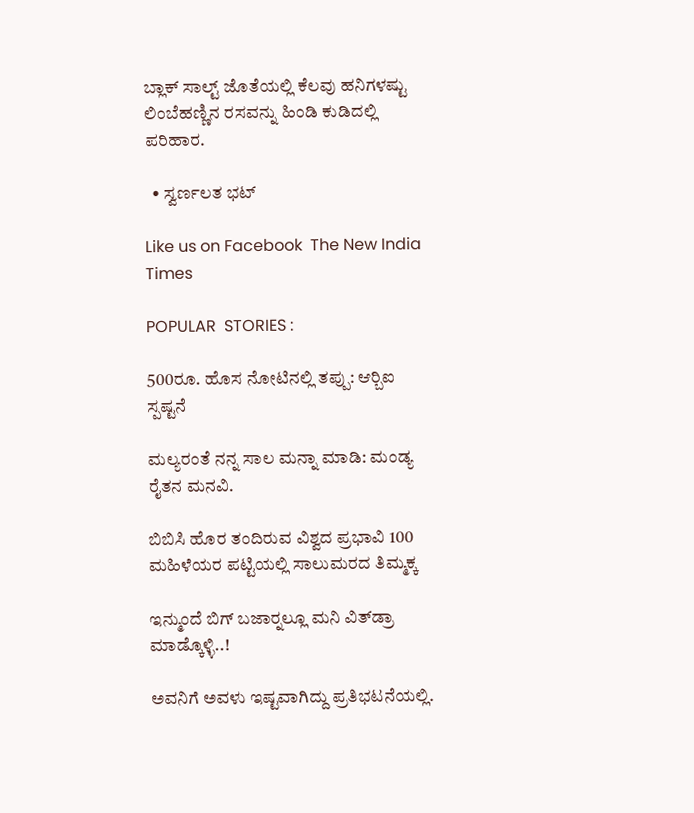ಬ್ಲಾಕ್ ಸಾಲ್ಟ್ ಜೊತೆಯಲ್ಲಿ ಕೆಲವು ಹನಿಗಳಷ್ಟು ಲಿಂಬೆಹಣ್ಣಿನ ರಸವನ್ನು ಹಿಂಡಿ ಕುಡಿದಲ್ಲಿ ಪರಿಹಾರ.

  • ಸ್ವರ್ಣಲತ ಭಟ್

Like us on Facebook  The New India Times

POPULAR  STORIES :

500ರೂ. ಹೊಸ ನೋಟಿನಲ್ಲಿ ತಪ್ಪು: ಆರ್‍ಬಿಐ ಸ್ಪಷ್ಟನೆ

ಮಲ್ಯರಂತೆ ನನ್ನ ಸಾಲ ಮನ್ನಾ ಮಾಡಿ: ಮಂಡ್ಯ ರೈತನ ಮನವಿ.

ಬಿಬಿಸಿ ಹೊರ ತಂದಿರುವ ವಿಶ್ವದ ಪ್ರಭಾವಿ 100 ಮಹಿಳೆಯರ ಪಟ್ಟಿಯಲ್ಲಿ ಸಾಲುಮರದ ತಿಮ್ಮಕ್ಕ

ಇನ್ಮುಂದೆ ಬಿಗ್ ಬಜಾರ್‍ನಲ್ಲೂ ಮನಿ ವಿತ್‍ಡ್ರಾ ಮಾಡ್ಕೊಳ್ಳಿ..!

ಅವನಿಗೆ ಅವಳು ಇಷ್ಟವಾಗಿದ್ದು ಪ್ರತಿಭಟನೆಯಲ್ಲಿ.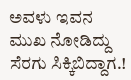ಅವಳು ಇವನ ಮುಖ ನೋಡಿದ್ದು ಸೆರಗು ಸಿಕ್ಕಿಬಿದ್ದಾಗ.!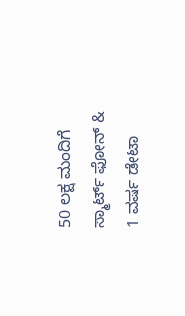50 ಲಕ್ಷ ಮಂದಿಗೆ ಸ್ಮಾರ್ಟ್ ಫೋನ್ & 1 ವರ್ಷ ಡೇಟಾ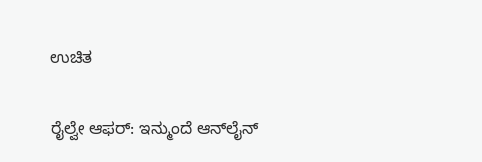ಉಚಿತ

ರೈಲ್ವೇ ಆಫರ್: ಇನ್ಮುಂದೆ ಆನ್‍ಲೈನ್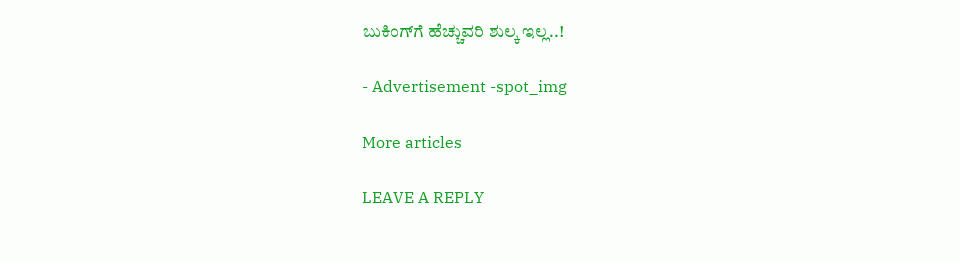ಬುಕಿಂಗ್‍ಗೆ ಹೆಚ್ಚುವರಿ ಶುಲ್ಕ ಇಲ್ಲ..!

- Advertisement -spot_img

More articles

LEAVE A REPLY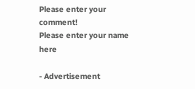Please enter your comment!
Please enter your name here

- Advertisement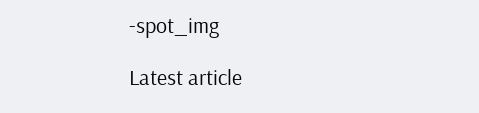-spot_img

Latest article